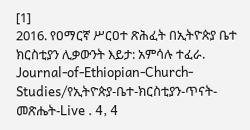[1]
2016. የዐማርኛ ሥርዐተ ጽሕፈት በኢትዮጵያ ቤተ ክርስቲያን ሊቃውንት እይታ: አምሳሉ ተፈራ. Journal-of-Ethiopian-Church-Studies/የኢትዮጵያ-ቤተ-ክርስቲያን-ጥናት-መጽሔት-Live . 4, 4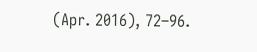(Apr. 2016), 72–96.